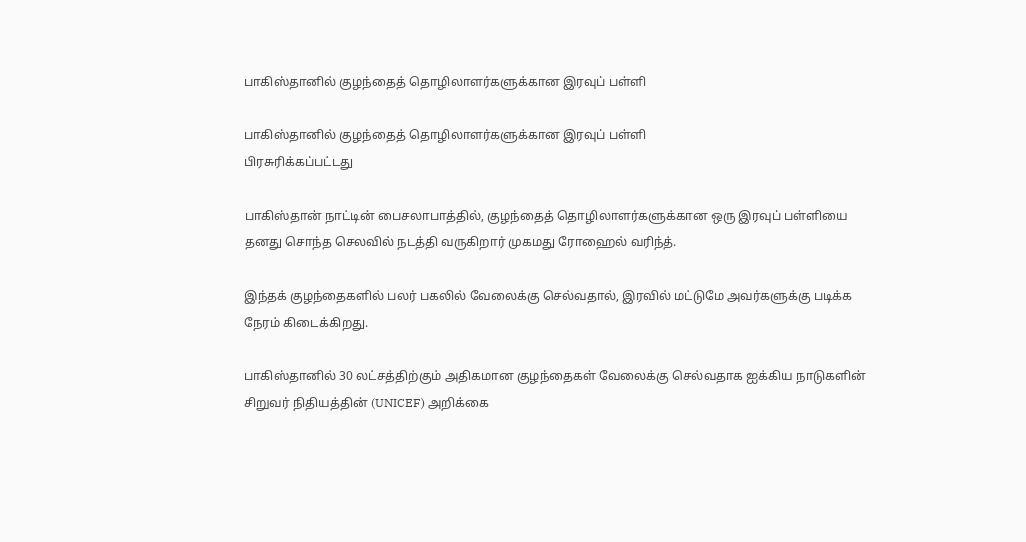பாகிஸ்தானில் குழந்தைத் தொழிலாளர்களுக்கான இரவுப் பள்ளி

பாகிஸ்தானில் குழந்தைத் தொழிலாளர்களுக்கான இரவுப் பள்ளி
பிரசுரிக்கப்பட்டது

பாகிஸ்தான் நாட்டின் பைசலாபாத்தில், குழந்தைத் தொழிலாளர்களுக்கான ஒரு இரவுப் பள்ளியை தனது சொந்த செலவில் நடத்தி வருகிறார் முகமது ரோஹைல் வரிந்த்.

இந்தக் குழந்தைகளில் பலர் பகலில் வேலைக்கு செல்வதால், இரவில் மட்டுமே அவர்களுக்கு படிக்க நேரம் கிடைக்கிறது.

பாகிஸ்தானில் 30 லட்சத்திற்கும் அதிகமான குழந்தைகள் வேலைக்கு செல்வதாக ஐக்கிய நாடுகளின் சிறுவர் நிதியத்தின் (UNICEF) அறிக்கை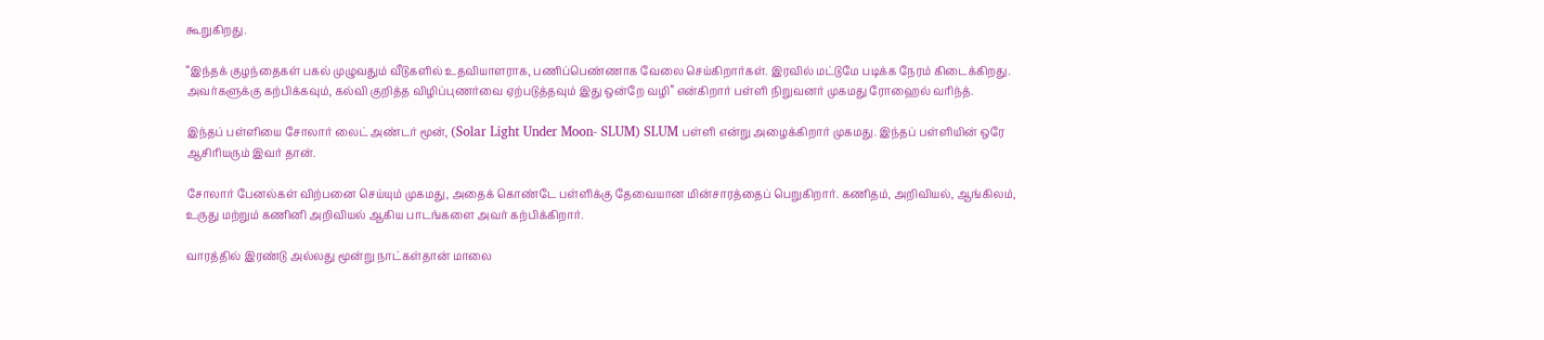கூறுகிறது.

“இந்தக் குழந்தைகள் பகல் முழுவதும் வீடுகளில் உதவியாளராக, பணிப்பெண்ணாக வேலை செய்கிறார்கள். இரவில் மட்டுமே படிக்க நேரம் கிடைக்கிறது. அவர்களுக்கு கற்பிக்கவும், கல்வி குறித்த விழிப்புணர்வை ஏற்படுத்தவும் இது ஒன்றே வழி” என்கிறார் பள்ளி நிறுவனர் முகமது ரோஹைல் வரிந்த்.

இந்தப் பள்ளியை சோலார் லைட் அண்டர் மூன், (Solar Light Under Moon- SLUM) SLUM பள்ளி என்று அழைக்கிறார் முகமது. இந்தப் பள்ளியின் ஒரே ஆசிரியரும் இவர் தான்.

சோலார் பேனல்கள் விற்பனை செய்யும் முகமது, அதைக் கொண்டே பள்ளிக்கு தேவையான மின்சாரத்தைப் பெறுகிறார். கணிதம், அறிவியல், ஆங்கிலம், உருது மற்றும் கணினி அறிவியல் ஆகிய பாடங்களை அவர் கற்பிக்கிறார்.

வாரத்தில் இரண்டு அல்லது மூன்று நாட்கள்தான் மாலை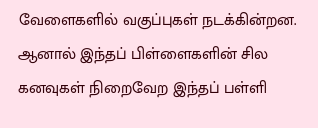வேளைகளில் வகுப்புகள் நடக்கின்றன. ஆனால் இந்தப் பிள்ளைகளின் சில கனவுகள் நிறைவேற இந்தப் பள்ளி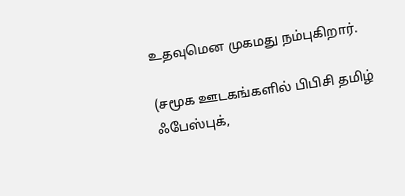உதவுமென முகமது நம்புகிறார்.

(சமூக ஊடகங்களில் பிபிசி தமிழ் ஃபேஸ்புக்,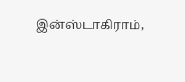இன்ஸ்டாகிராம்,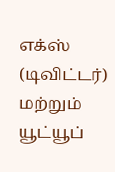எக்ஸ் (டிவிட்டர்) மற்றும் யூட்யூப்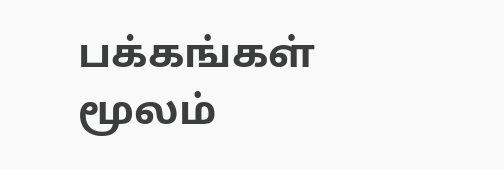பக்கங்கள் மூலம்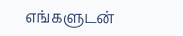எங்களுடன்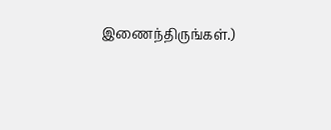இணைந்திருங்கள்.)